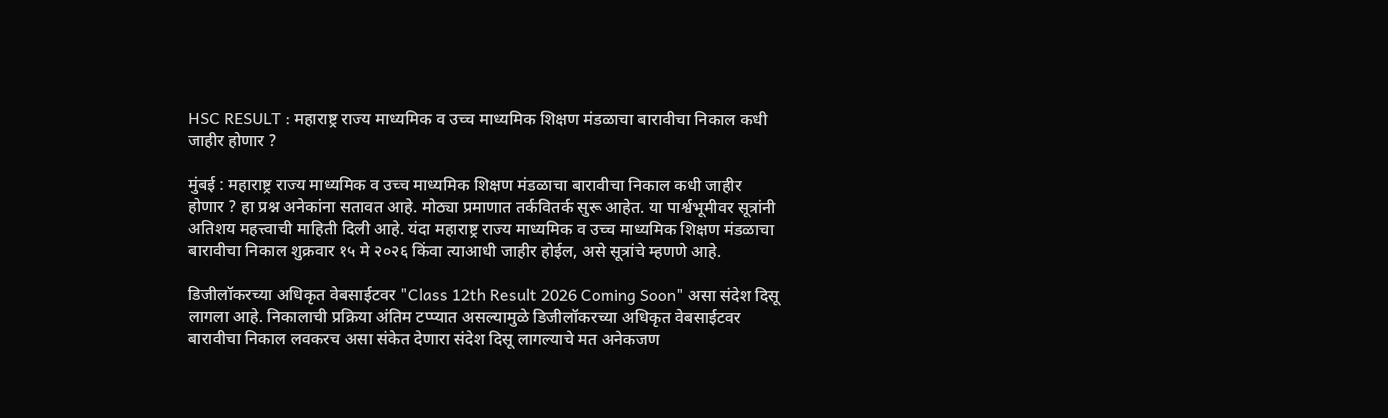HSC RESULT : महाराष्ट्र राज्य माध्यमिक व उच्च माध्यमिक शिक्षण मंडळाचा बारावीचा निकाल कधी जाहीर होणार ?

मुंबई : महाराष्ट्र राज्य माध्यमिक व उच्च माध्यमिक शिक्षण मंडळाचा बारावीचा निकाल कधी जाहीर होणार ? हा प्रश्न अनेकांना सतावत आहे. मोठ्या प्रमाणात तर्कवितर्क सुरू आहेत. या पार्श्वभूमीवर सूत्रांनी अतिशय महत्त्वाची माहिती दिली आहे. यंदा महाराष्ट्र राज्य माध्यमिक व उच्च माध्यमिक शिक्षण मंडळाचा बारावीचा निकाल शुक्रवार १५ मे २०२६ किंवा त्याआधी जाहीर होईल, असे सूत्रांचे म्हणणे आहे.

डिजीलॉकरच्या अधिकृत वेबसाईटवर "Class 12th Result 2026 Coming Soon" असा संदेश दिसू लागला आहे. निकालाची प्रक्रिया अंतिम टप्प्यात असल्यामुळे डिजीलॉकरच्या अधिकृत वेबसाईटवर बारावीचा निकाल लवकरच असा संकेत देणारा संदेश दिसू लागल्याचे मत अनेकजण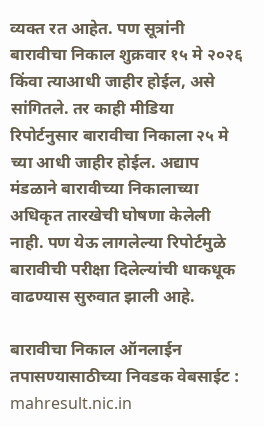व्यक्त रत आहेत. पण सूत्रांनी बारावीचा निकाल शुक्रवार १५ मे २०२६ किंवा त्याआधी जाहीर होईल, असे सांगितले. तर काही मीडिया रिपोर्टनुसार बारावीचा निकाला २५ मे च्या आधी जाहीर होईल. अद्याप मंडळाने बारावीच्या निकालाच्या अधिकृत तारखेची घोषणा केलेली नाही. पण येऊ लागलेल्या रिपोर्टमुळे बारावीची परीक्षा दिलेल्यांची धाकधूक वाढण्यास सुरुवात झाली आहे.

बारावीचा निकाल ऑनलाईन तपासण्यासाठीच्या निवडक वेबसाईट : mahresult.nic.in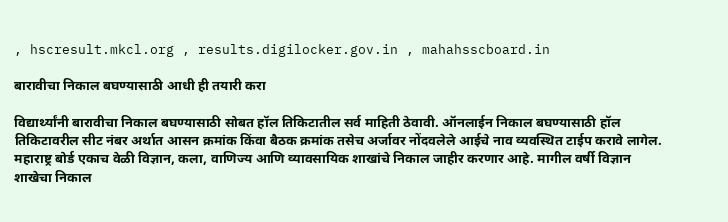, hscresult.mkcl.org , results.digilocker.gov.in , mahahsscboard.in

बारावीचा निकाल बघण्यासाठी आधी ही तयारी करा

विद्यार्थ्यांनी बारावीचा निकाल बघण्यासाठी सोबत हॉल तिकिटातील सर्व माहिती ठेवावी. ऑनलाईन निकाल बघण्यासाठी हॉल तिकिटावरील सीट नंबर अर्थात आसन क्रमांक किंवा बैठक क्रमांक तसेच अर्जावर नोंदवलेले आईचे नाव व्यवस्थित टाईप करावे लागेल. महाराष्ट्र बोर्ड एकाच वेळी विज्ञान, कला, वाणिज्य आणि व्यावसायिक शाखांचे निकाल जाहीर करणार आहे. मागील वर्षी विज्ञान शाखेचा निकाल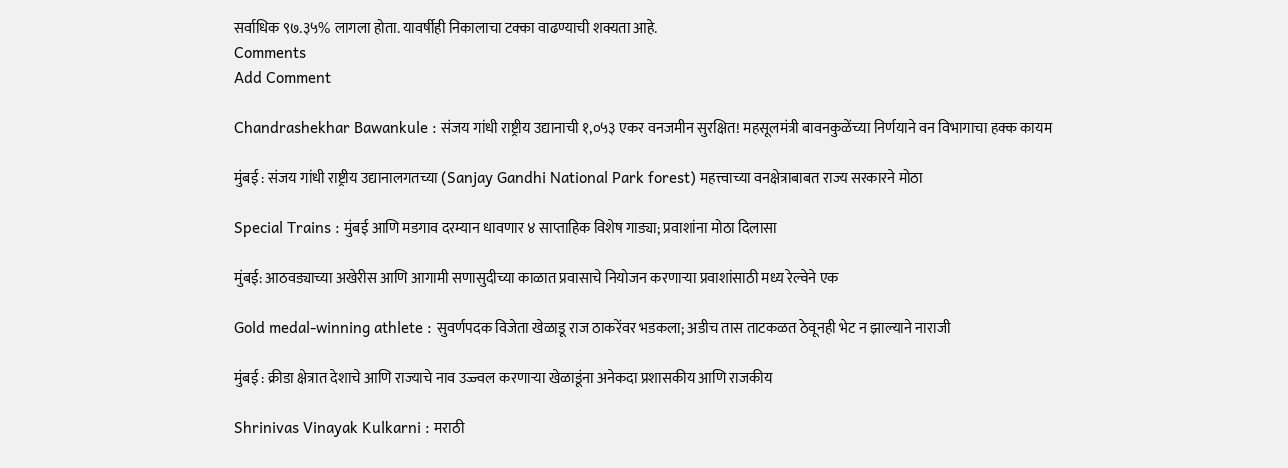सर्वाधिक ९७.३५% लागला होता. यावर्षीही निकालाचा टक्का वाढण्याची शक्यता आहे.
Comments
Add Comment

Chandrashekhar Bawankule : संजय गांधी राष्ट्रीय उद्यानाची १,०५३ एकर वनजमीन सुरक्षित! महसूलमंत्री बावनकुळेंच्या निर्णयाने वन विभागाचा हक्क कायम

मुंबई : संजय गांधी राष्ट्रीय उद्यानालगतच्या (Sanjay Gandhi National Park forest) महत्त्वाच्या वनक्षेत्राबाबत राज्य सरकारने मोठा

Special Trains : मुंबई आणि मडगाव दरम्यान धावणार ४ साप्ताहिक विशेष गाड्या; प्रवाशांना मोठा दिलासा

मुंबई: आठवड्याच्या अखेरीस आणि आगामी सणासुदीच्या काळात प्रवासाचे नियोजन करणाऱ्या प्रवाशांसाठी मध्य रेल्वेने एक

Gold medal-winning athlete : सुवर्णपदक विजेता खेळाडू राज ठाकरेंवर भडकला; अडीच तास ताटकळत ठेवूनही भेट न झाल्याने नाराजी

मुंबई : क्रीडा क्षेत्रात देशाचे आणि राज्याचे नाव उज्ज्वल करणाऱ्या खेळाडूंना अनेकदा प्रशासकीय आणि राजकीय

Shrinivas Vinayak Kulkarni : मराठी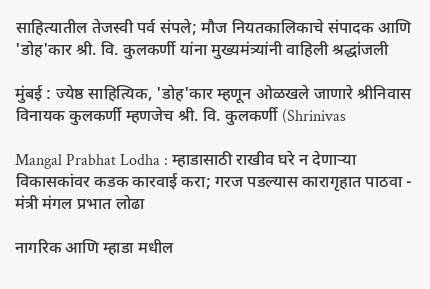साहित्यातील तेजस्वी पर्व संपले; मौज नियतकालिकाचे संपादक आणि 'डोह'कार श्री. वि. कुलकर्णी यांना मुख्यमंत्र्यांनी वाहिली श्रद्धांजली

मुंबई : ज्येष्ठ साहित्यिक, 'डोह'कार म्हणून ओळखले जाणारे श्रीनिवास विनायक कुलकर्णी म्हणजेच श्री. वि. कुलकर्णी (Shrinivas

Mangal Prabhat Lodha : म्हाडासाठी राखीव घरे न देणाऱ्या विकासकांवर कडक कारवाई करा; गरज पडल्यास कारागृहात पाठवा - मंत्री मंगल प्रभात लोढा

नागरिक आणि म्हाडा मधील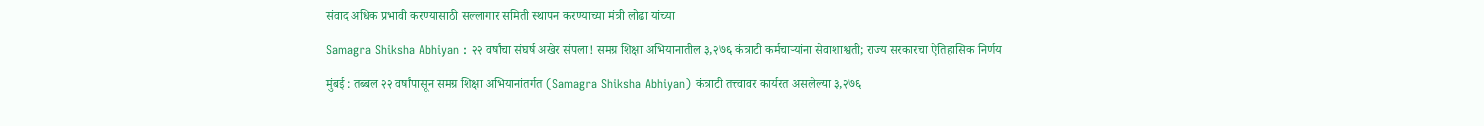संवाद अधिक प्रभावी करण्यासाठी सल्लागार समिती स्थापन करण्याच्या मंत्री लोढा यांच्या

Samagra Shiksha Abhiyan : २२ वर्षांचा संघर्ष अखेर संपला! समग्र शिक्षा अभियानातील ३,२७६ कंत्राटी कर्मचाऱ्यांना सेवाशाश्वती; राज्य सरकारचा ऐतिहासिक निर्णय

मुंबई : तब्बल २२ वर्षांपासून समग्र शिक्षा अभियानांतर्गत (Samagra Shiksha Abhiyan) कंत्राटी तत्त्वावर कार्यरत असलेल्या ३,२७६